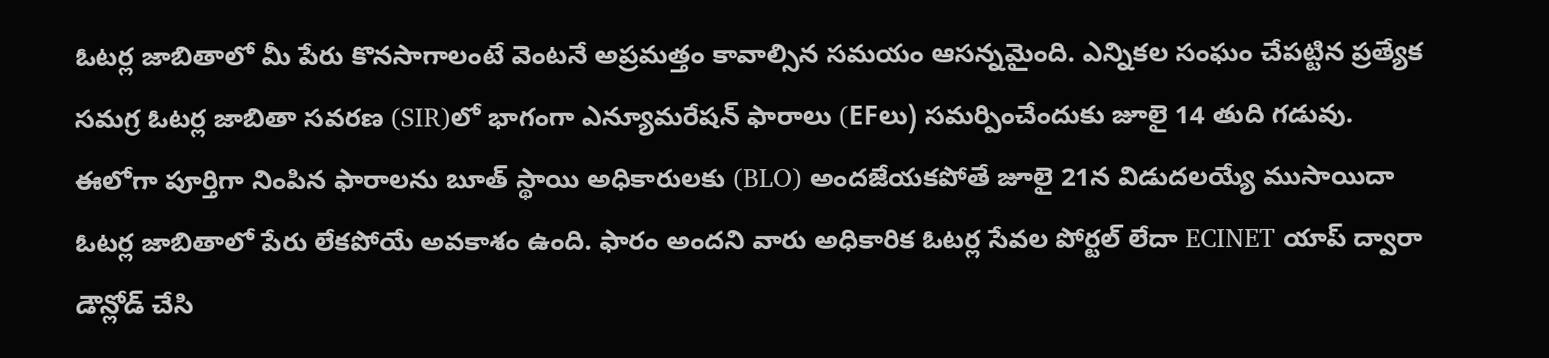ఓటర్ల జాబితాలో మీ పేరు కొనసాగాలంటే వెంటనే అప్రమత్తం కావాల్సిన సమయం ఆసన్నమైంది. ఎన్నికల సంఘం చేపట్టిన ప్రత్యేక సమగ్ర ఓటర్ల జాబితా సవరణ (SIR)లో భాగంగా ఎన్యూమరేషన్ ఫారాలు (EFలు) సమర్పించేందుకు జూలై 14 తుది గడువు. ఈలోగా పూర్తిగా నింపిన ఫారాలను బూత్ స్థాయి అధికారులకు (BLO) అందజేయకపోతే జూలై 21న విడుదలయ్యే ముసాయిదా ఓటర్ల జాబితాలో పేరు లేకపోయే అవకాశం ఉంది. ఫారం అందని వారు అధికారిక ఓటర్ల సేవల పోర్టల్ లేదా ECINET యాప్ ద్వారా డౌన్లోడ్ చేసి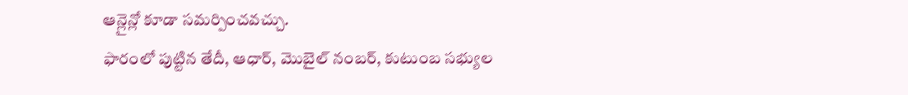ఆన్లైన్లో కూడా సమర్పించవచ్చు.
ఫారంలో పుట్టిన తేదీ, ఆధార్, మొబైల్ నంబర్, కుటుంబ సభ్యుల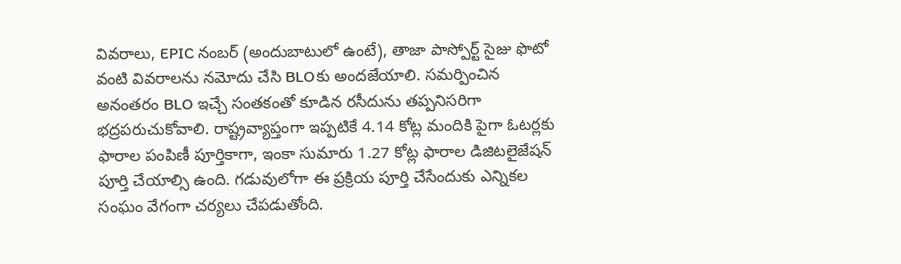వివరాలు, EPIC నంబర్ (అందుబాటులో ఉంటే), తాజా పాస్పోర్ట్ సైజు ఫొటో వంటి వివరాలను నమోదు చేసి BLOకు అందజేయాలి. సమర్పించిన అనంతరం BLO ఇచ్చే సంతకంతో కూడిన రసీదును తప్పనిసరిగా భద్రపరుచుకోవాలి. రాష్ట్రవ్యాప్తంగా ఇప్పటికే 4.14 కోట్ల మందికి పైగా ఓటర్లకు ఫారాల పంపిణీ పూర్తికాగా, ఇంకా సుమారు 1.27 కోట్ల ఫారాల డిజిటలైజేషన్ పూర్తి చేయాల్సి ఉంది. గడువులోగా ఈ ప్రక్రియ పూర్తి చేసేందుకు ఎన్నికల సంఘం వేగంగా చర్యలు చేపడుతోంది.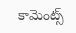కామెంట్స్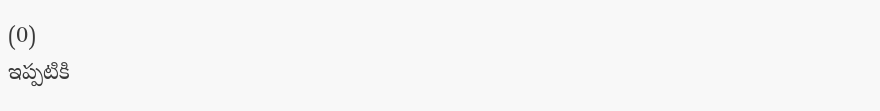(0)
ఇప్పటికి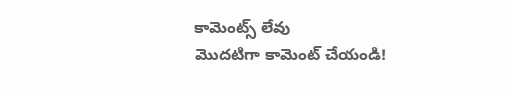కామెంట్స్ లేవు
మొదటిగా కామెంట్ చేయండి!